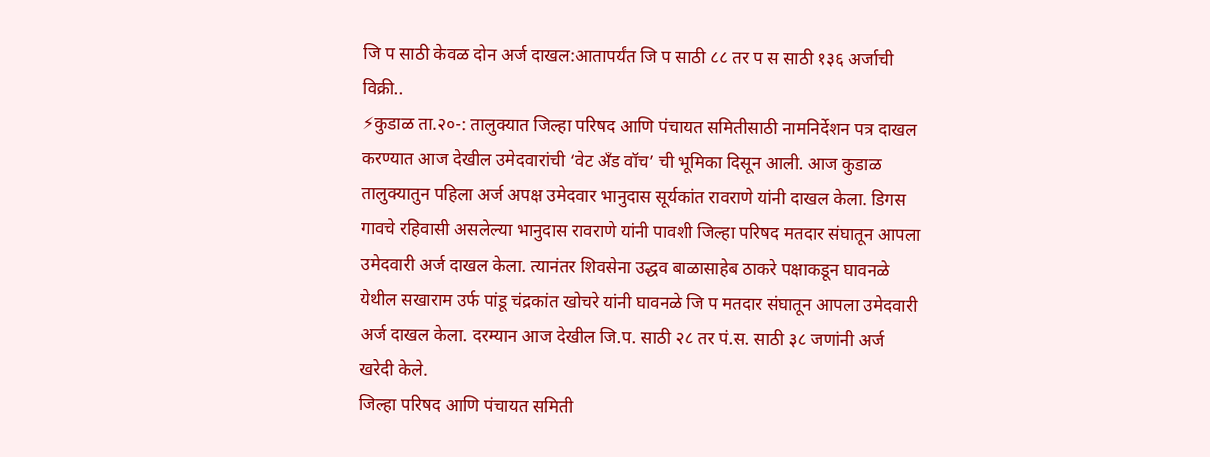जि प साठी केवळ दोन अर्ज दाखल:आतापर्यंत जि प साठी ८८ तर प स साठी १३६ अर्जाची विक्री..
⚡कुडाळ ता.२०-: तालुक्यात जिल्हा परिषद आणि पंचायत समितीसाठी नामनिर्देशन पत्र दाखल करण्यात आज देखील उमेदवारांची ‘वेट अँड वॉच’ ची भूमिका दिसून आली. आज कुडाळ तालुक्यातुन पहिला अर्ज अपक्ष उमेदवार भानुदास सूर्यकांत रावराणे यांनी दाखल केला. डिगस गावचे रहिवासी असलेल्या भानुदास रावराणे यांनी पावशी जिल्हा परिषद मतदार संघातून आपला उमेदवारी अर्ज दाखल केला. त्यानंतर शिवसेना उद्धव बाळासाहेब ठाकरे पक्षाकडून घावनळे येथील सखाराम उर्फ पांडू चंद्रकांत खोचरे यांनी घावनळे जि प मतदार संघातून आपला उमेदवारी अर्ज दाखल केला. दरम्यान आज देखील जि.प. साठी २८ तर पं.स. साठी ३८ जणांनी अर्ज खरेदी केले.
जिल्हा परिषद आणि पंचायत समिती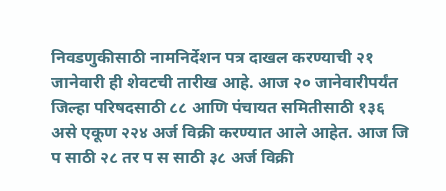निवडणुकीसाठी नामनिर्देशन पत्र दाखल करण्याची २१ जानेवारी ही शेवटची तारीख आहे. आज २० जानेवारीपर्यंत जिल्हा परिषदसाठी ८८ आणि पंचायत समितीसाठी १३६ असे एकूण २२४ अर्ज विक्री करण्यात आले आहेत. आज जि प साठी २८ तर प स साठी ३८ अर्ज विक्री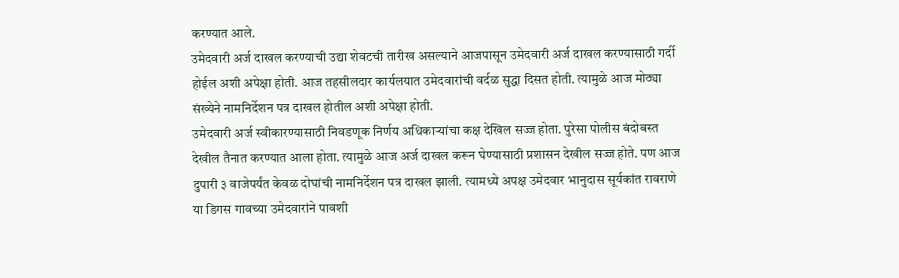करण्यात आले.
उमेदवारी अर्ज दाखल करण्याची उद्या शेवटची तारीख असल्याने आजपासून उमेदवारी अर्ज दाखल करण्यासाठी गर्दी होईल अशी अपेक्षा होती. आज तहसीलदार कार्यलयात उमेदवारांची वर्दळ सुद्धा दिसत होती. त्यामुळे आज मोठ्या संख्येने नामनिर्देशन पत्र दाखल होतील अशी अपेक्षा होती.
उमेदवारी अर्ज स्वीकारण्यासाठी निवडणूक निर्णय अधिकाऱ्यांचा कक्ष देखिल सज्ज होता. पुरेसा पोलीस बंदोबस्त देखील तैनात करण्यात आला होता. त्यामुळे आज अर्ज दाखल करून घेण्यासाठी प्रशासन देखील सज्ज होते. पण आज दुपारी ३ वाजेपर्यंत केवळ दोघांची नामनिर्देशन पत्र दाखल झाली. त्यामध्ये अपक्ष उमेदवार भानुदास सूर्यकांत रावराणे या डिगस गावच्या उमेदवारांने पावशी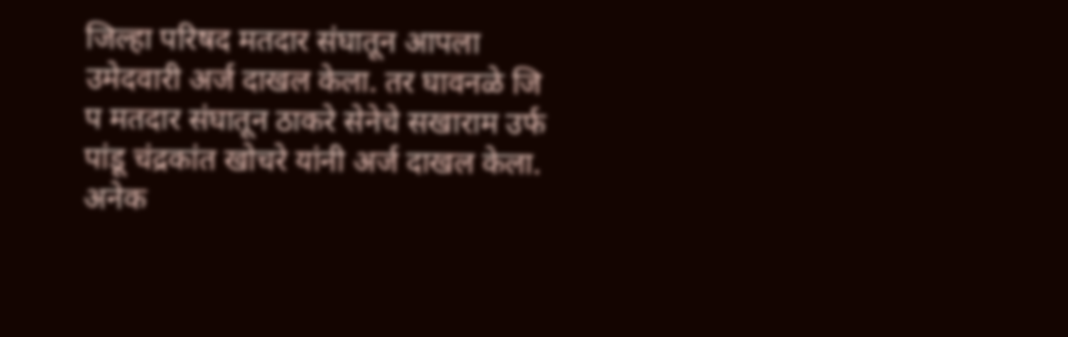जिल्हा परिषद मतदार संघातून आपला उमेदवारी अर्ज दाखल केला. तर घावनळे जि प मतदार संघातून ठाकरे सेनेचे सखाराम उर्फ पांडू चंद्रकांत खोचरे यांनी अर्ज दाखल केला.
अनेक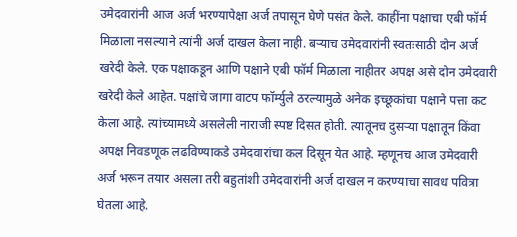उमेदवारांनी आज अर्ज भरण्यापेक्षा अर्ज तपासून घेणे पसंत केले. काहींना पक्षाचा एबी फॉर्म मिळाला नसल्याने त्यांनी अर्ज दाखल केला नाही. बऱ्याच उमेदवारांनी स्वतःसाठी दोन अर्ज खरेदी केले. एक पक्षाकडून आणि पक्षाने एबी फॉर्म मिळाला नाहीतर अपक्ष असे दोन उमेदवारी खरेदी केले आहेत. पक्षांचे जागा वाटप फॉर्म्युले ठरल्यामुळे अनेक इच्छूकांचा पक्षाने पत्ता कट केला आहे. त्यांच्यामध्ये असलेली नाराजी स्पष्ट दिसत होती. त्यातूनच दुसऱ्या पक्षातून किंवा अपक्ष निवडणूक लढविण्याकडे उमेदवारांचा कल दिसून येत आहे. म्हणूनच आज उमेदवारी अर्ज भरून तयार असला तरी बहुतांशी उमेदवारांनी अर्ज दाखल न करण्याचा सावध पवित्रा घेतला आहे.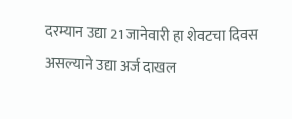दरम्यान उद्या 21 जानेवारी हा शेवटचा दिवस असल्याने उद्या अर्ज दाखल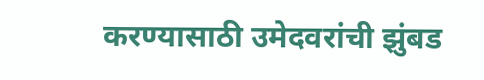करण्यासाठी उमेदवरांची झुंबड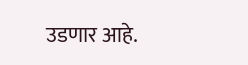उडणार आहे.